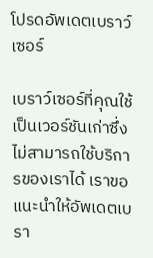โปรดอัพเดตเบราว์เซอร์

เบราว์เซอร์ที่คุณใช้เป็นเวอร์ชันเก่าซึ่งไม่สามารถใช้บริการของเราได้ เราขอแนะนำให้อัพเดตเบรา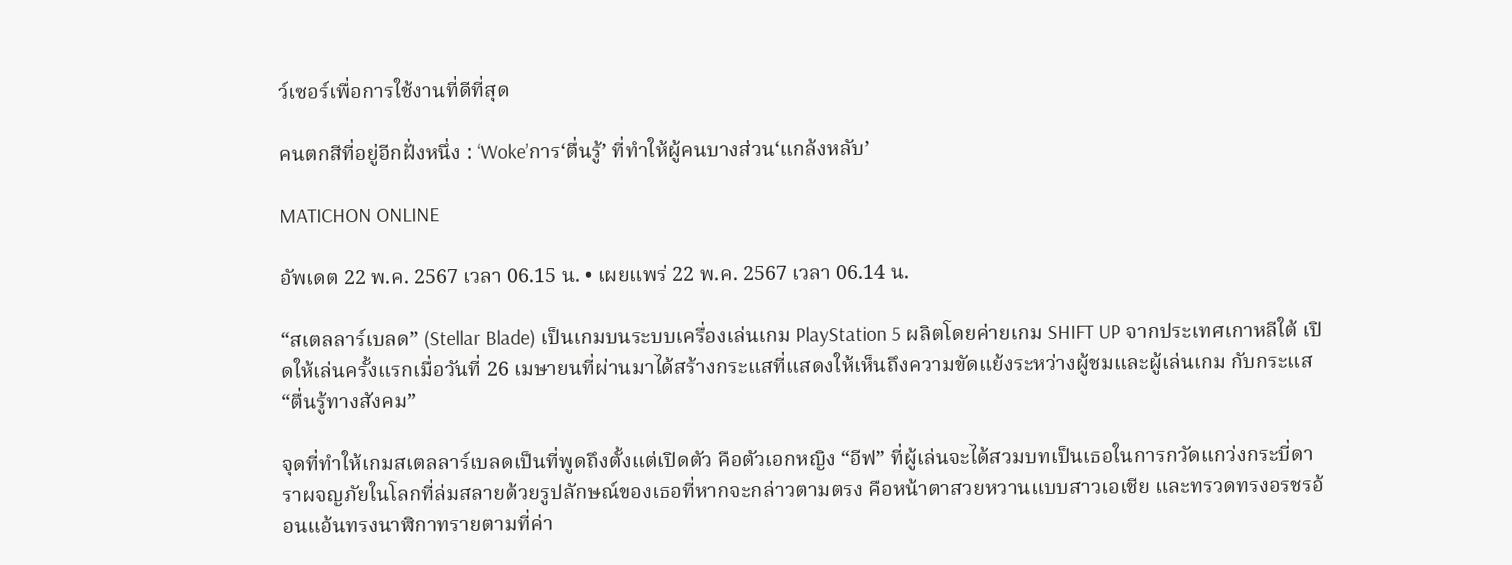ว์เซอร์เพื่อการใช้งานที่ดีที่สุด

คนตกสีที่อยู่อีกฝั่งหนึ่ง : ‘Woke’การ‘ตื่นรู้’ ที่ทำให้ผู้คนบางส่วน‘แกล้งหลับ’

MATICHON ONLINE

อัพเดต 22 พ.ค. 2567 เวลา 06.15 น. • เผยแพร่ 22 พ.ค. 2567 เวลา 06.14 น.

“สเตลลาร์เบลด” (Stellar Blade) เป็นเกมบนระบบเครื่องเล่นเกม PlayStation 5 ผลิตโดยค่ายเกม SHIFT UP จากประเทศเกาหลีใต้ เปิดให้เล่นครั้งแรกเมื่อวันที่ 26 เมษายนที่ผ่านมาได้สร้างกระแสที่แสดงให้เห็นถึงความขัดแย้งระหว่างผู้ชมและผู้เล่นเกม กับกระแส“ตื่นรู้ทางสังคม”

จุดที่ทำให้เกมสเตลลาร์เบลดเป็นที่พูดถึงตั้งแต่เปิดตัว คือตัวเอกหญิง “อีฟ” ที่ผู้เล่นจะได้สวมบทเป็นเธอในการกวัดแกว่งกระบี่ดาราผจญภัยในโลกที่ล่มสลายด้วยรูปลักษณ์ของเธอที่หากจะกล่าวตามตรง คือหน้าตาสวยหวานแบบสาวเอเชีย และทรวดทรงอรชรอ้อนแอ้นทรงนาฬิกาทรายตามที่ค่า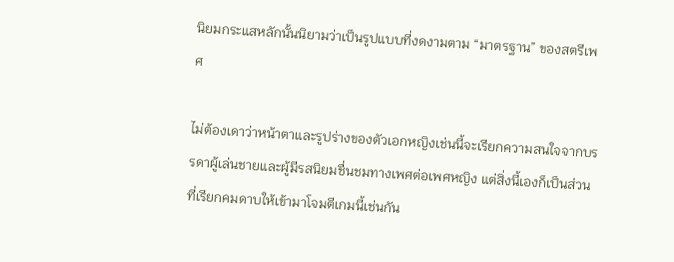นิยมกระแสหลักนั้นนิยามว่าเป็นรูปแบบที่งดงามตาม “มาตรฐาน” ของสตรีเพศ

ไม่ต้องเดาว่าหน้าตาและรูปร่างของตัวเอกหญิงเช่นนี้จะเรียกความสนใจจากบรรดาผู้เล่นชายและผู้มีรสนิยมชื่นชมทางเพศต่อเพศหญิง แต่สิ่งนี้เองก็เป็นส่วนที่เรียกคมดาบให้เข้ามาโจมตีเกมนี้เช่นกัน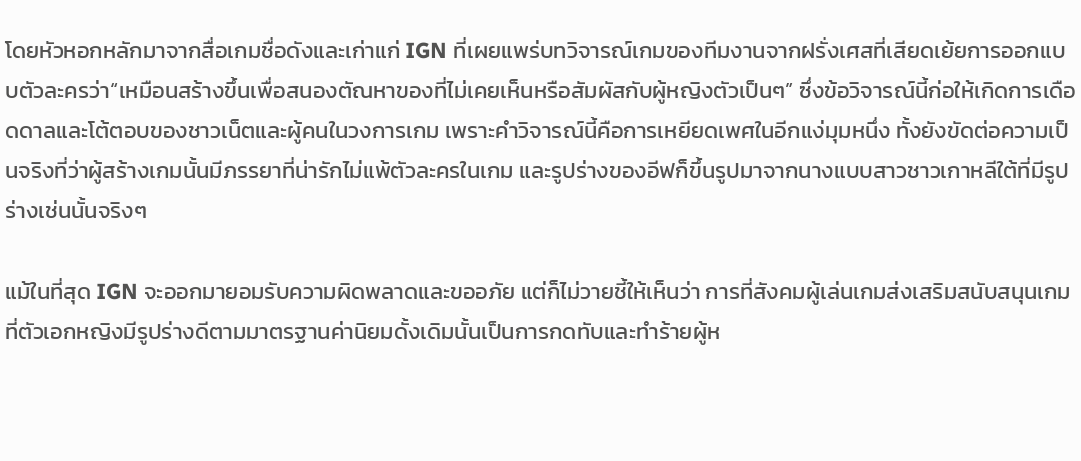โดยหัวหอกหลักมาจากสื่อเกมชื่อดังและเก่าแก่ IGN ที่เผยแพร่บทวิจารณ์เกมของทีมงานจากฝรั่งเศสที่เสียดเย้ยการออกแบบตัวละครว่า“เหมือนสร้างขึ้นเพื่อสนองตัณหาของที่ไม่เคยเห็นหรือสัมผัสกับผู้หญิงตัวเป็นๆ” ซึ่งข้อวิจารณ์นี้ก่อให้เกิดการเดือดดาลและโต้ตอบของชาวเน็ตและผู้คนในวงการเกม เพราะคำวิจารณ์นี้คือการเหยียดเพศในอีกแง่มุมหนึ่ง ทั้งยังขัดต่อความเป็นจริงที่ว่าผู้สร้างเกมนั้นมีภรรยาที่น่ารักไม่แพ้ตัวละครในเกม และรูปร่างของอีฟก็ขึ้นรูปมาจากนางแบบสาวชาวเกาหลีใต้ที่มีรูปร่างเช่นนั้นจริงๆ

แม้ในที่สุด IGN จะออกมายอมรับความผิดพลาดและขออภัย แต่ก็ไม่วายชี้ให้เห็นว่า การที่สังคมผู้เล่นเกมส่งเสริมสนับสนุนเกมที่ตัวเอกหญิงมีรูปร่างดีตามมาตรฐานค่านิยมดั้งเดิมนั้นเป็นการกดทับและทำร้ายผู้ห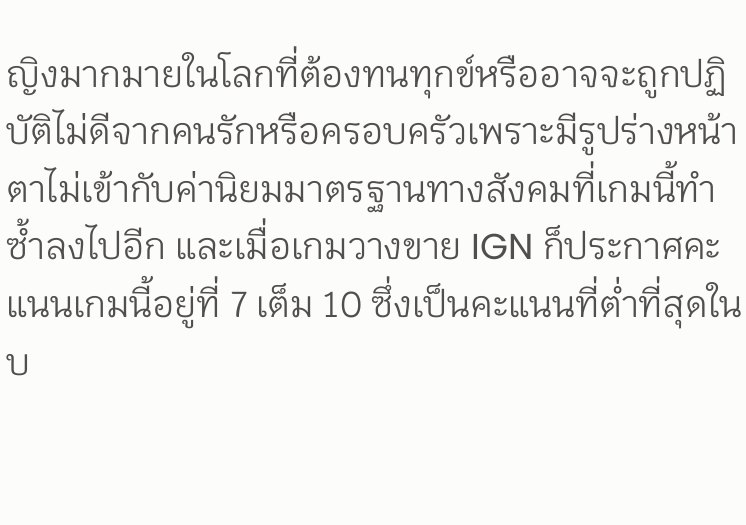ญิงมากมายในโลกที่ต้องทนทุกข์หรืออาจจะถูกปฏิบัติไม่ดีจากคนรักหรือครอบครัวเพราะมีรูปร่างหน้าตาไม่เข้ากับค่านิยมมาตรฐานทางสังคมที่เกมนี้ทำซ้ำลงไปอีก และเมื่อเกมวางขาย IGN ก็ประกาศคะแนนเกมนี้อยู่ที่ 7 เต็ม 10 ซึ่งเป็นคะแนนที่ต่ำที่สุดในบ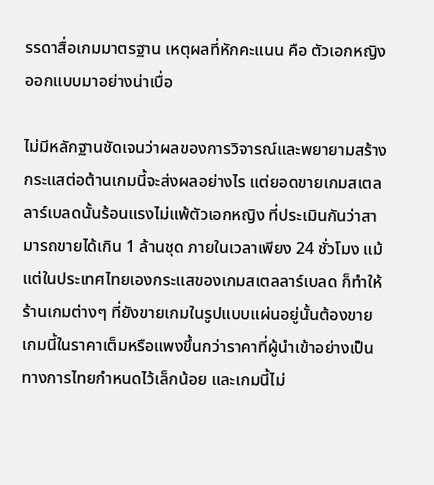รรดาสื่อเกมมาตรฐาน เหตุผลที่หักคะแนน คือ ตัวเอกหญิงออกแบบมาอย่างน่าเบื่อ

ไม่มีหลักฐานชัดเจนว่าผลของการวิจารณ์และพยายามสร้างกระแสต่อต้านเกมนี้จะส่งผลอย่างไร แต่ยอดขายเกมสเตลลาร์เบลดนั้นร้อนแรงไม่แพ้ตัวเอกหญิง ที่ประเมินกันว่าสามารถขายได้เกิน 1 ล้านชุด ภายในเวลาเพียง 24 ชั่วโมง แม้แต่ในประเทศไทยเองกระแสของเกมสเตลลาร์เบลด ก็ทำให้ร้านเกมต่างๆ ที่ยังขายเกมในรูปแบบแผ่นอยู่นั้นต้องขายเกมนี้ในราคาเต็มหรือแพงขึ้นกว่าราคาที่ผู้นำเข้าอย่างเป็นทางการไทยกำหนดไว้เล็กน้อย และเกมนี้ไม่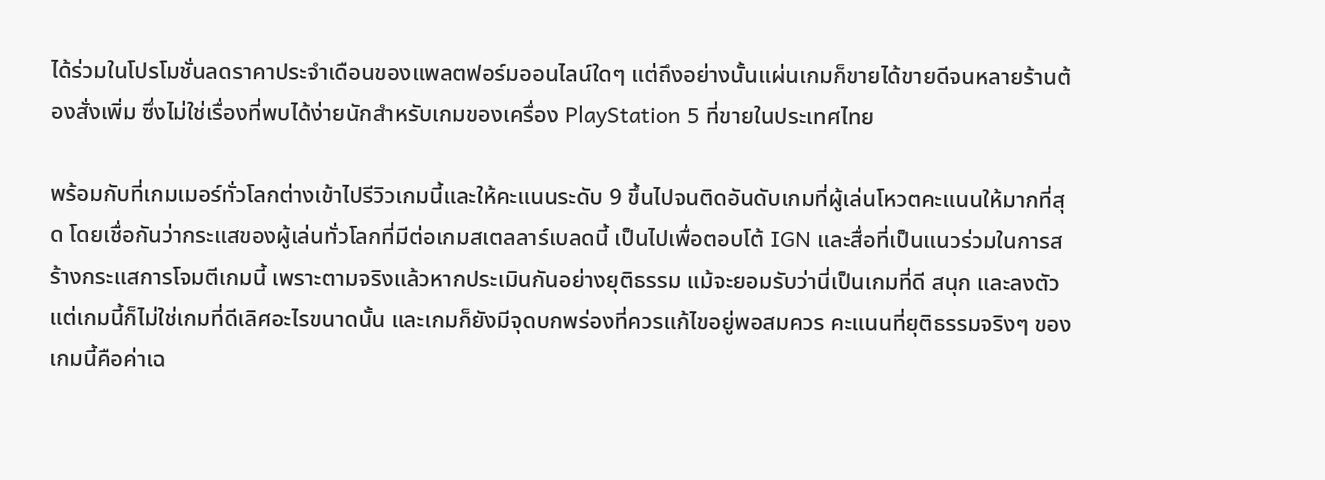ได้ร่วมในโปรโมชั่นลดราคาประจำเดือนของแพลตฟอร์มออนไลน์ใดๆ แต่ถึงอย่างนั้นแผ่นเกมก็ขายได้ขายดีจนหลายร้านต้องสั่งเพิ่ม ซึ่งไม่ใช่เรื่องที่พบได้ง่ายนักสำหรับเกมของเครื่อง PlayStation 5 ที่ขายในประเทศไทย

พร้อมกับที่เกมเมอร์ทั่วโลกต่างเข้าไปรีวิวเกมนี้และให้คะแนนระดับ 9 ขึ้นไปจนติดอันดับเกมที่ผู้เล่นโหวตคะแนนให้มากที่สุด โดยเชื่อกันว่ากระแสของผู้เล่นทั่วโลกที่มีต่อเกมสเตลลาร์เบลดนี้ เป็นไปเพื่อตอบโต้ IGN และสื่อที่เป็นแนวร่วมในการสร้างกระแสการโจมตีเกมนี้ เพราะตามจริงแล้วหากประเมินกันอย่างยุติธรรม แม้จะยอมรับว่านี่เป็นเกมที่ดี สนุก และลงตัว แต่เกมนี้ก็ไม่ใช่เกมที่ดีเลิศอะไรขนาดนั้น และเกมก็ยังมีจุดบกพร่องที่ควรแก้ไขอยู่พอสมควร คะแนนที่ยุติธรรมจริงๆ ของเกมนี้คือค่าเฉ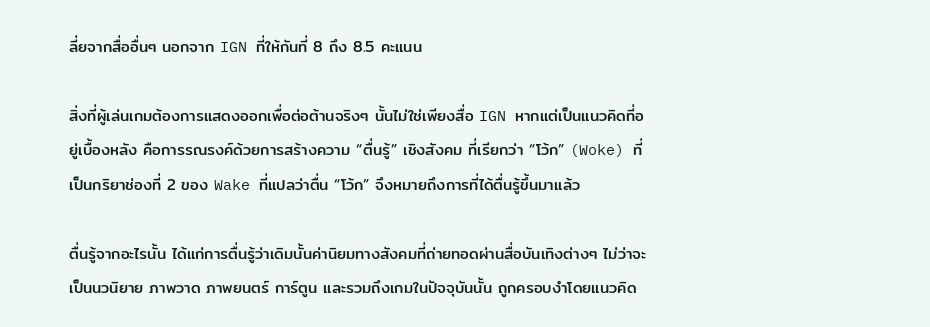ลี่ยจากสื่ออื่นๆ นอกจาก IGN ที่ให้กันที่ 8 ถึง 8.5 คะแนน

สิ่งที่ผู้เล่นเกมต้องการแสดงออกเพื่อต่อต้านจริงๆ นั้นไม่ใช่เพียงสื่อ IGN หากแต่เป็นแนวคิดที่อยู่เบื้องหลัง คือการรณรงค์ด้วยการสร้างความ “ตื่นรู้” เชิงสังคม ที่เรียกว่า “โว้ก” (Woke) ที่เป็นกริยาช่องที่ 2 ของ Wake ที่แปลว่าตื่น “โว้ก” จึงหมายถึงการที่ได้ตื่นรู้ขึ้นมาแล้ว

ตื่นรู้จากอะไรนั้น ได้แก่การตื่นรู้ว่าเดิมนั้นค่านิยมทางสังคมที่ถ่ายทอดผ่านสื่อบันเทิงต่างๆ ไม่ว่าจะเป็นนวนิยาย ภาพวาด ภาพยนตร์ การ์ตูน และรวมถึงเกมในปัจจุบันนั้น ถูกครอบงำโดยแนวคิด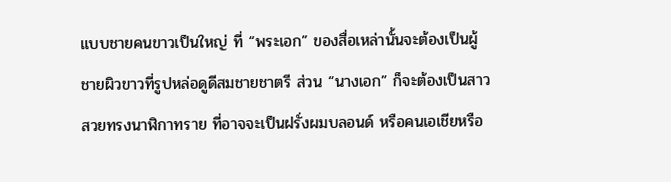แบบชายคนขาวเป็นใหญ่ ที่ “พระเอก” ของสื่อเหล่านั้นจะต้องเป็นผู้ชายผิวขาวที่รูปหล่อดูดีสมชายชาตรี ส่วน “นางเอก” ก็จะต้องเป็นสาวสวยทรงนาฬิกาทราย ที่อาจจะเป็นฝรั่งผมบลอนด์ หรือคนเอเชียหรือ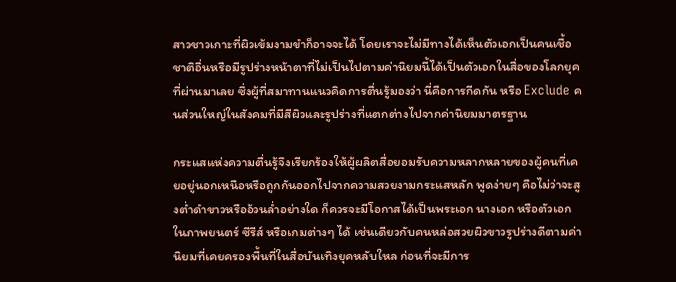สาวชาวเกาะที่ผิวเข้มงามขำก็อาจจะได้ โดยเราจะไม่มีทางได้เห็นตัวเอกเป็นคนเชื้อชาติอื่นหรือมีรูปร่างหน้าตาที่ไม่เป็นไปตามค่านิยมนี้ได้เป็นตัวเอกในสื่อของโลกยุคที่ผ่านมาเลย ซึ่งผู้ที่สมาทานแนวคิดการตื่นรู้มองว่า นี่คือการกีดกัน หรือ Exclude คนส่วนใหญ่ในสังคมที่มีสีผิวและรูปร่างที่แตกต่างไปจากค่านิยมมาตรฐาน

กระแสแห่งความตื่นรู้จึงเรียกร้องให้ผู้ผลิตสื่อยอมรับความหลากหลายของผู้คนที่เคยอยู่นอกเหนือหรือถูกกันออกไปจากความสวยงามกระแสหลัก พูดง่ายๆ คือไม่ว่าจะสูงต่ำดำขาวหรืออ้วนล่ำอย่างใด ก็ควรจะมีโอกาสได้เป็นพระเอก นางเอก หรือตัวเอก ในภาพยนตร์ ซีรีส์ หรือเกมต่างๆ ได้ เช่นเดียวกับคนหล่อสวยผิวขาวรูปร่างดีตามค่านิยมที่เคยครองพื้นที่ในสื่อบันเทิงยุคหลับใหล ก่อนที่จะมีการ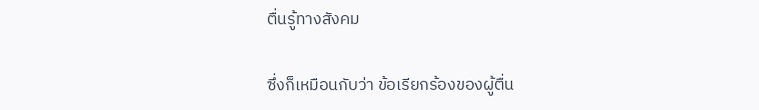ตื่นรู้ทางสังคม

ซึ่งก็เหมือนกับว่า ข้อเรียกร้องของผู้ตื่น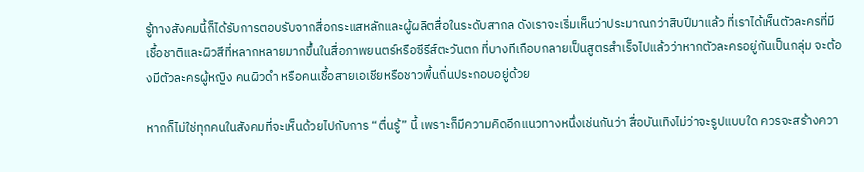รู้ทางสังคมนี้ก็ได้รับการตอบรับจากสื่อกระแสหลักและผู้ผลิตสื่อในระดับสากล ดังเราจะเริ่มเห็นว่าประมาณกว่าสิบปีมาแล้ว ที่เราได้เห็นตัวละครที่มีเชื้อชาติและผิวสีที่หลากหลายมากขึ้นในสื่อภาพยนตร์หรือซีรีส์ตะวันตก ที่บางทีเกือบกลายเป็นสูตรสำเร็จไปแล้วว่าหากตัวละครอยู่กันเป็นกลุ่ม จะต้องมีตัวละครผู้หญิง คนผิวดำ หรือคนเชื้อสายเอเชียหรือชาวพื้นถิ่นประกอบอยู่ด้วย

หากก็ไม่ใช่ทุกคนในสังคมที่จะเห็นด้วยไปกับการ “ตื่นรู้” นี้ เพราะก็มีความคิดอีกแนวทางหนึ่งเช่นกันว่า สื่อบันเทิงไม่ว่าจะรูปแบบใด ควรจะสร้างควา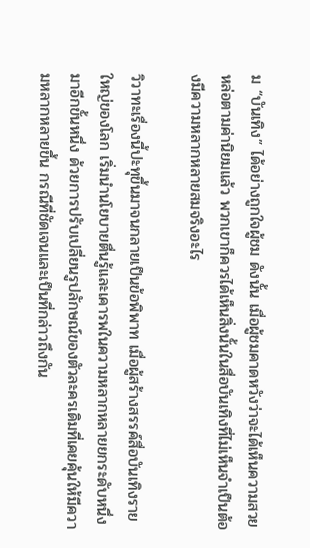ม “บันเทิง” ได้อย่างถูกใจผู้ชม ดังนั้น เมื่อผู้ชมคาดหวังว่าจะได้เห็นความสวยหล่อตามค่านิยมแล้ว พวกเขาก็ควรได้เห็นสิ่งนั้นในสื่อบันเทิงที่ไม่เห็นจำเป็นต้องมีความหลากหลายสมจริงอะไร

วิวาทะเรื่องนี้ปะทุขึ้นมาจนกลายเป็นข้อพิพาท เมื่อผู้สร้างสรรค์สื่อบันเทิงรายใหญ่ของโลก เริ่มนำนโยบายตื่นรู้และเคารพในความหลากหลายยกระดับหนึ่งมาอีกขั้นหนึ่ง ด้วยการปรับเปลี่ยนรูปลักษณ์ของตัวละครเดิมที่เคยคุ้นให้มีความหลากหลายขึ้น กรณีที่ชัดเจนและเป็นที่กล่าวถึงกัน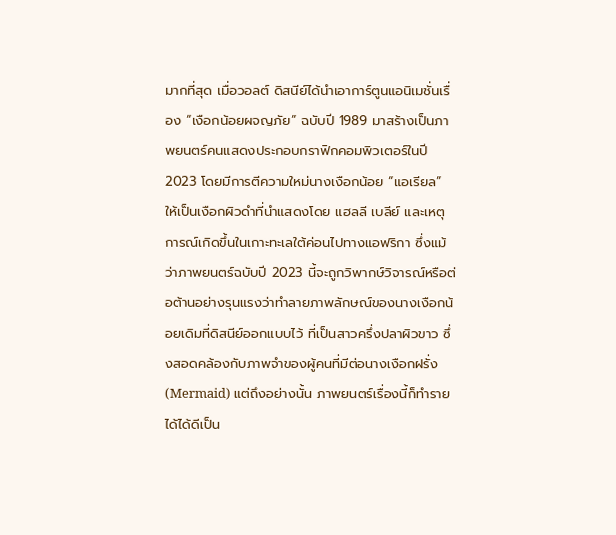มากที่สุด เมื่อวอลต์ ดิสนีย์ได้นำเอาการ์ตูนแอนิเมชั่นเรื่อง “เงือกน้อยผจญภัย” ฉบับปี 1989 มาสร้างเป็นภาพยนตร์คนแสดงประกอบกราฟิกคอมพิวเตอร์ในปี 2023 โดยมีการตีความใหม่นางเงือกน้อย “แอเรียล” ให้เป็นเงือกผิวดำที่นำแสดงโดย แฮลลี เบลีย์ และเหตุการณ์เกิดขึ้นในเกาะทะเลใต้ค่อนไปทางแอฟริกา ซึ่งแม้ว่าภาพยนตร์ฉบับปี 2023 นี้จะถูกวิพากษ์วิจารณ์หรือต่อต้านอย่างรุนแรงว่าทำลายภาพลักษณ์ของนางเงือกน้อยเดิมที่ดิสนีย์ออกแบบไว้ ที่เป็นสาวครึ่งปลาผิวขาว ซึ่งสอดคล้องกับภาพจำของผู้คนที่มีต่อนางเงือกฝรั่ง (Mermaid) แต่ถึงอย่างนั้น ภาพยนตร์เรื่องนี้ก็ทำรายได้ได้ดีเป็น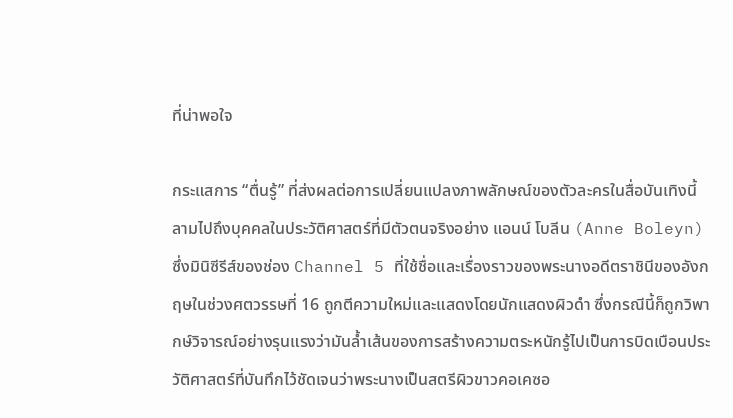ที่น่าพอใจ

กระแสการ “ตื่นรู้” ที่ส่งผลต่อการเปลี่ยนแปลงภาพลักษณ์ของตัวละครในสื่อบันเทิงนี้ลามไปถึงบุคคลในประวัติศาสตร์ที่มีตัวตนจริงอย่าง แอนน์ โบลีน (Anne Boleyn) ซึ่งมินิซีรีส์ของช่อง Channel 5 ที่ใช้ชื่อและเรื่องราวของพระนางอดีตราชินีของอังกฤษในช่วงศตวรรษที่ 16 ถูกตีความใหม่และแสดงโดยนักแสดงผิวดำ ซึ่งกรณีนี้ก็ถูกวิพากษ์วิจารณ์อย่างรุนแรงว่ามันล้ำเส้นของการสร้างความตระหนักรู้ไปเป็นการบิดเบือนประวัติศาสตร์ที่บันทึกไว้ชัดเจนว่าพระนางเป็นสตรีผิวขาวคอเคซอ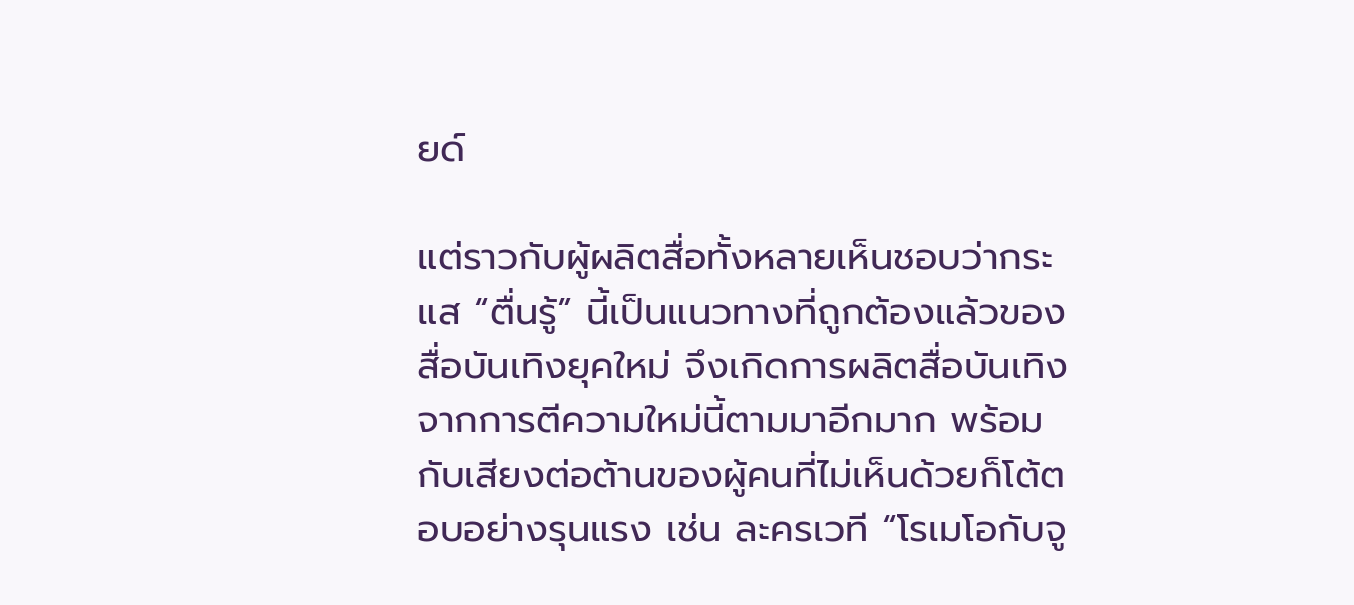ยด์

แต่ราวกับผู้ผลิตสื่อทั้งหลายเห็นชอบว่ากระแส “ตื่นรู้” นี้เป็นแนวทางที่ถูกต้องแล้วของสื่อบันเทิงยุคใหม่ จึงเกิดการผลิตสื่อบันเทิงจากการตีความใหม่นี้ตามมาอีกมาก พร้อมกับเสียงต่อต้านของผู้คนที่ไม่เห็นด้วยก็โต้ตอบอย่างรุนแรง เช่น ละครเวที “โรเมโอกับจู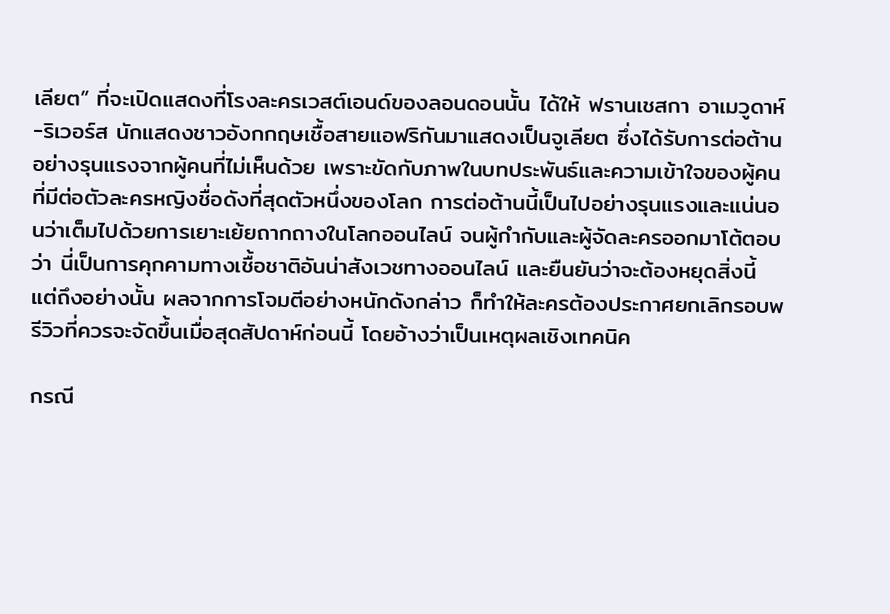เลียต” ที่จะเปิดแสดงที่โรงละครเวสต์เอนด์ของลอนดอนนั้น ได้ให้ ฟรานเชสกา อาเมวูดาห์-ริเวอร์ส นักแสดงชาวอังกกฤษเชื้อสายแอฟริกันมาแสดงเป็นจูเลียต ซึ่งได้รับการต่อต้านอย่างรุนแรงจากผู้คนที่ไม่เห็นด้วย เพราะขัดกับภาพในบทประพันธ์และความเข้าใจของผู้คนที่มีต่อตัวละครหญิงชื่อดังที่สุดตัวหนึ่งของโลก การต่อต้านนี้เป็นไปอย่างรุนแรงและแน่นอนว่าเต็มไปด้วยการเยาะเย้ยถากถางในโลกออนไลน์ จนผู้กำกับและผู้จัดละครออกมาโต้ตอบว่า นี่เป็นการคุกคามทางเชื้อชาติอันน่าสังเวชทางออนไลน์ และยืนยันว่าจะต้องหยุดสิ่งนี้ แต่ถึงอย่างนั้น ผลจากการโจมตีอย่างหนักดังกล่าว ก็ทำให้ละครต้องประกาศยกเลิกรอบพรีวิวที่ควรจะจัดขึ้นเมื่อสุดสัปดาห์ก่อนนี้ โดยอ้างว่าเป็นเหตุผลเชิงเทคนิค

กรณี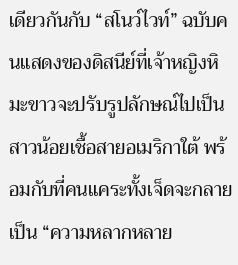เดียวกันกับ “สโนว์ไวท์” ฉบับคนแสดงของดิสนีย์ที่เจ้าหญิงหิมะขาวจะปรับรูปลักษณ์ไปเป็นสาวน้อยเชื้อสายอเมริกาใต้ พร้อมกับที่คนแคระทั้งเจ็ดจะกลายเป็น “ความหลากหลาย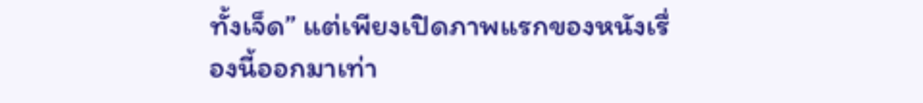ทั้งเจ็ด” แต่เพียงเปิดภาพแรกของหนังเรื่องนี้ออกมาเท่า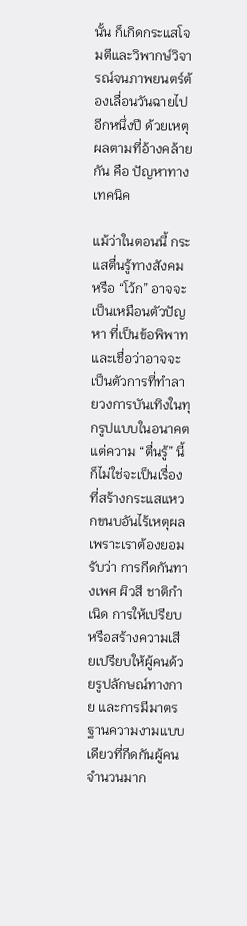นั้น ก็เกิดกระแสโจมตีและวิพากษ์วิจารณ์จนภาพยนตร์ต้องเลื่อนวันฉายไปอีกหนึ่งปี ด้วยเหตุผลตามที่อ้างคล้ายกัน คือ ปัญหาทางเทคนิค

แม้ว่าในตอนนี้ กระแสตื่นรู้ทางสังคมหรือ “โว้ก” อาจจะเป็นเหมือนตัวปัญหา ที่เป็นข้อพิพาทและเชื่อว่าอาจจะเป็นตัวการที่ทำลายวงการบันเทิงในทุกรูปแบบในอนาคต แต่ความ “ตื่นรู้” นี้ก็ไม่ใช่จะเป็นเรื่องที่สร้างกระแสแหวกขนบอันไร้เหตุผล เพราะเราต้องยอมรับว่า การกีดกันทางเพศ ผิวสี ชาติกำเนิด การให้เปรียบหรือสร้างความเสียเปรียบให้ผู้คนด้วยรูปลักษณ์ทางกาย และการมีมาตรฐานความงามแบบเดียวที่กีดกันผู้คนจำนวนมาก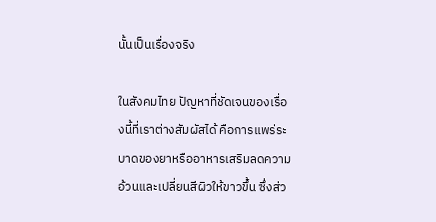นั้นเป็นเรื่องจริง

ในสังคมไทย ปัญหาที่ชัดเจนของเรื่องนี้ที่เราต่างสัมผัสได้ คือการแพร่ระบาดของยาหรืออาหารเสริมลดความอ้วนและเปลี่ยนสีผิวให้ขาวขึ้น ซึ่งส่ว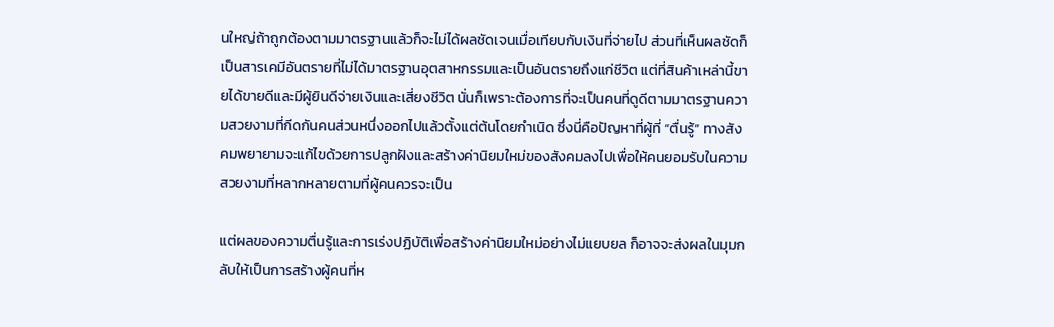นใหญ่ถ้าถูกต้องตามมาตรฐานแล้วก็จะไม่ได้ผลชัดเจนเมื่อเทียบกับเงินที่จ่ายไป ส่วนที่เห็นผลชัดก็เป็นสารเคมีอันตรายที่ไม่ได้มาตรฐานอุตสาหกรรมและเป็นอันตรายถึงแก่ชีวิต แต่ที่สินค้าเหล่านี้ขายได้ขายดีและมีผู้ยินดีจ่ายเงินและเสี่ยงชีวิต นั่นก็เพราะต้องการที่จะเป็นคนที่ดูดีตามมาตรฐานความสวยงามที่กีดกันคนส่วนหนึ่งออกไปแล้วตั้งแต่ต้นโดยกำเนิด ซึ่งนี่คือปัญหาที่ผู้ที่ “ตื่นรู้” ทางสังคมพยายามจะแก้ไขด้วยการปลูกฝังและสร้างค่านิยมใหม่ของสังคมลงไปเพื่อให้คนยอมรับในความสวยงามที่หลากหลายตามที่ผู้คนควรจะเป็น

แต่ผลของความตื่นรู้และการเร่งปฏิบัติเพื่อสร้างค่านิยมใหม่อย่างไม่แยบยล ก็อาจจะส่งผลในมุมกลับให้เป็นการสร้างผู้คนที่ห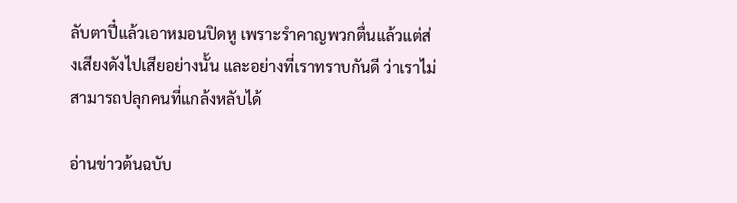ลับตาปี๋แล้วเอาหมอนปิดหู เพราะรำคาญพวกตื่นแล้วแต่ส่งเสียงดังไปเสียอย่างนั้น และอย่างที่เราทราบกันดี ว่าเราไม่สามารถปลุกคนที่แกล้งหลับได้

อ่านข่าวต้นฉบับ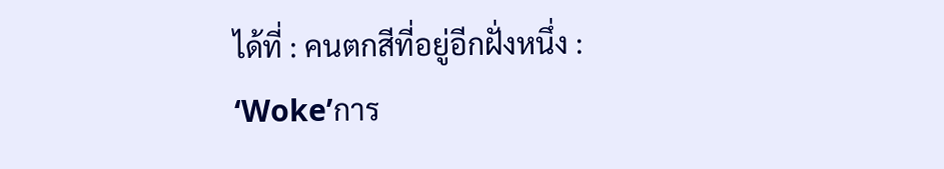ได้ที่ : คนตกสีที่อยู่อีกฝั่งหนึ่ง : ‘Woke’การ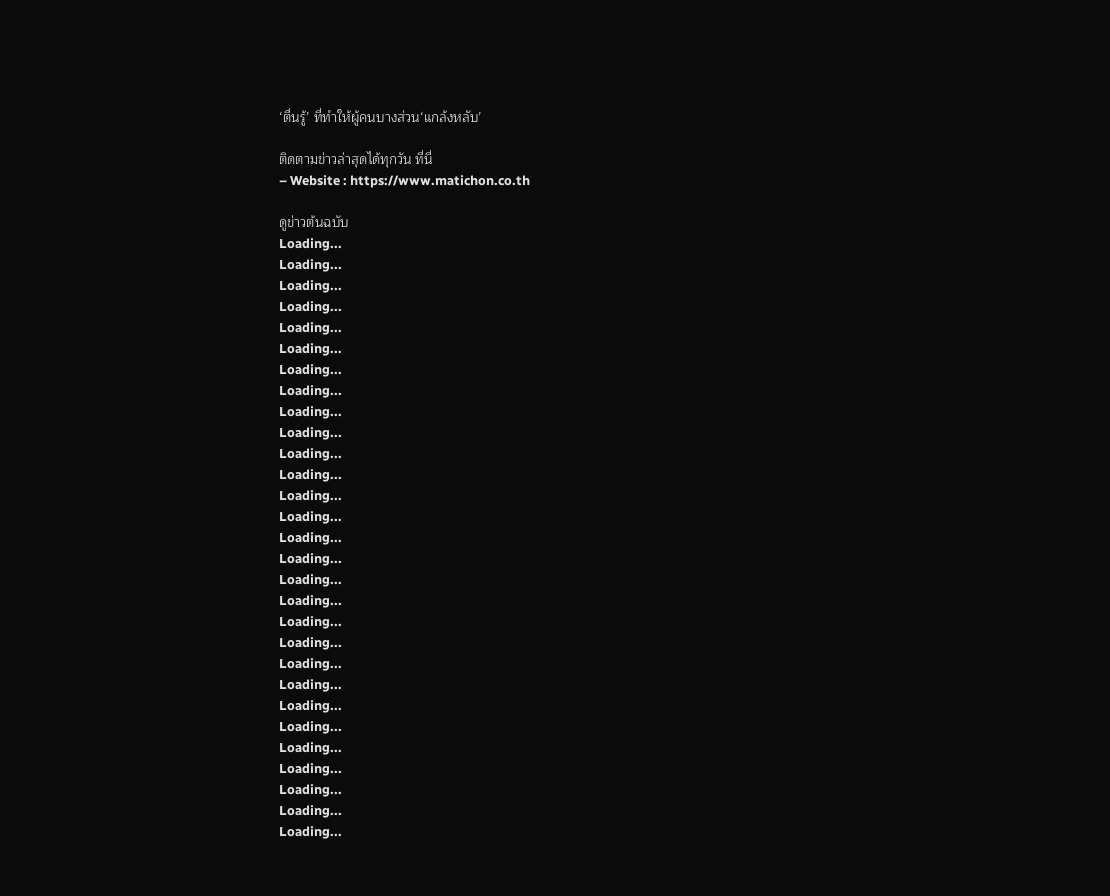‘ตื่นรู้’ ที่ทำให้ผู้คนบางส่วน‘แกล้งหลับ’

ติดตามข่าวล่าสุดได้ทุกวัน ที่นี่
– Website : https://www.matichon.co.th

ดูข่าวต้นฉบับ
Loading...
Loading...
Loading...
Loading...
Loading...
Loading...
Loading...
Loading...
Loading...
Loading...
Loading...
Loading...
Loading...
Loading...
Loading...
Loading...
Loading...
Loading...
Loading...
Loading...
Loading...
Loading...
Loading...
Loading...
Loading...
Loading...
Loading...
Loading...
Loading...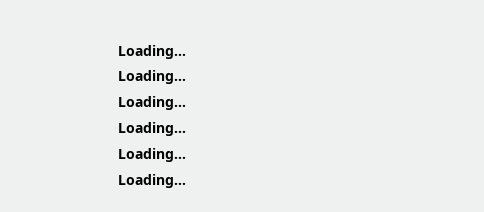Loading...
Loading...
Loading...
Loading...
Loading...
Loading...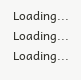Loading...
Loading...
Loading...